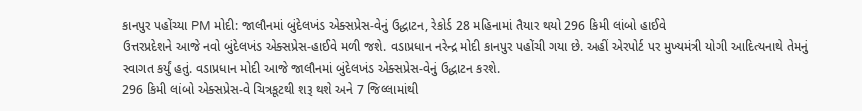કાનપુર પહોંચ્યા PM મોદી: જાલૌનમાં બુંદેલખંડ એક્સપ્રેસ-વેનું ઉદ્ધાટન, રેકોર્ડ 28 મહિનામાં તૈયાર થયો 296 કિમી લાંબો હાઈવે
ઉત્તરપ્રદેશને આજે નવો બુંદેલખંડ એક્સપ્રેસ-હાઈવે મળી જશે. વડાપ્રધાન નરેન્દ્ર મોદી કાનપુર પહોંચી ગયા છે. અહીં એરપોર્ટ પર મુખ્યમંત્રી યોગી આદિત્યનાથે તેમનું સ્વાગત કર્યું હતું. વડાપ્રધાન મોદી આજે જાલૌનમાં બુંદેલખંડ એક્સપ્રેસ-વેનું ઉદ્ધાટન કરશે.
296 કિમી લાંબો એક્સપ્રેસ-વે ચિત્રકૂટથી શરૂ થશે અને 7 જિલ્લામાંથી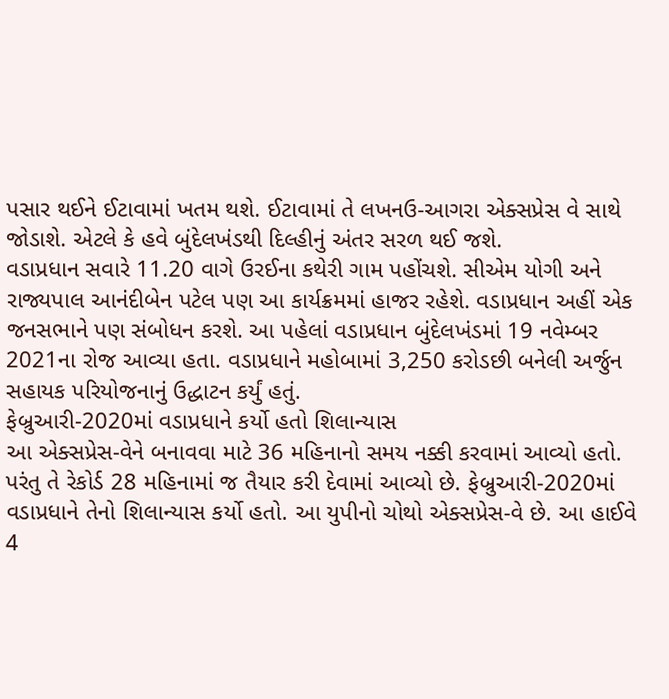પસાર થઈને ઈટાવામાં ખતમ થશે. ઈટાવામાં તે લખનઉ-આગરા એક્સપ્રેસ વે સાથે જોડાશે. એટલે કે હવે બુંદેલખંડથી દિલ્હીનું અંતર સરળ થઈ જશે.
વડાપ્રધાન સવારે 11.20 વાગે ઉરઈના કથેરી ગામ પહોંચશે. સીએમ યોગી અને રાજ્યપાલ આનંદીબેન પટેલ પણ આ કાર્યક્રમમાં હાજર રહેશે. વડાપ્રધાન અહીં એક જનસભાને પણ સંબોધન કરશે. આ પહેલાં વડાપ્રધાન બુંદેલખંડમાં 19 નવેમ્બર 2021ના રોજ આવ્યા હતા. વડાપ્રધાને મહોબામાં 3,250 કરોડછી બનેલી અર્જુન સહાયક પરિયોજનાનું ઉદ્ધાટન કર્યું હતું.
ફેબ્રુઆરી-2020માં વડાપ્રધાને કર્યો હતો શિલાન્યાસ
આ એક્સપ્રેસ-વેને બનાવવા માટે 36 મહિનાનો સમય નક્કી કરવામાં આવ્યો હતો. પરંતુ તે રેકોર્ડ 28 મહિનામાં જ તૈયાર કરી દેવામાં આવ્યો છે. ફેબ્રુઆરી-2020માં વડાપ્રધાને તેનો શિલાન્યાસ કર્યો હતો. આ યુપીનો ચોથો એક્સપ્રેસ-વે છે. આ હાઈવે 4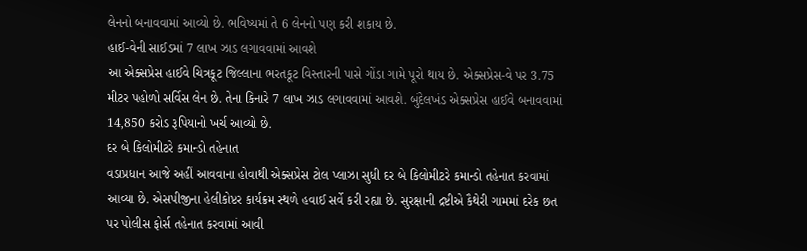લેનનો બનાવવામાં આવ્યો છે. ભવિષ્યમાં તે 6 લેનનો પણ કરી શકાય છે.
હાઈ-વેની સાઈડમાં 7 લાખ ઝાડ લગાવવામાં આવશે
આ એક્સપ્રેસ હાઈવે ચિત્રકૂટ જિલ્લાના ભરતકૂટ વિસ્તારની પાસે ગોંડા ગામે પૂરો થાય છે. એક્સપ્રેસ-વે પર 3.75 મીટર પહોળો સર્વિસ લેન છે. તેના કિનારે 7 લાખ ઝાડ લગાવવામાં આવશે. બુંદેલખંડ એક્સપ્રેસ હાઈવે બનાવવામાં 14,850 કરોડ રૂપિયાનો ખર્ચ આવ્યો છે.
દર બે કિલોમીટરે કમાન્ડો તહેનાત
વડાપ્રધાન આજે અહીં આવવાના હોવાથી એક્સપ્રેસ ટોલ પ્લાઝા સુધી દર બે કિલોમીટરે કમાન્ડો તહેનાત કરવામાં આવ્યા છે. એસપીજીના હેલીકોપ્ટર કાર્યક્રમ સ્થળે હવાઈ સર્વે કરી રહ્યા છે. સુરક્ષાની દ્રષ્ટીએ કૈથેરી ગામમાં દરેક છત પર પોલીસ ફોર્સ તહેનાત કરવામાં આવી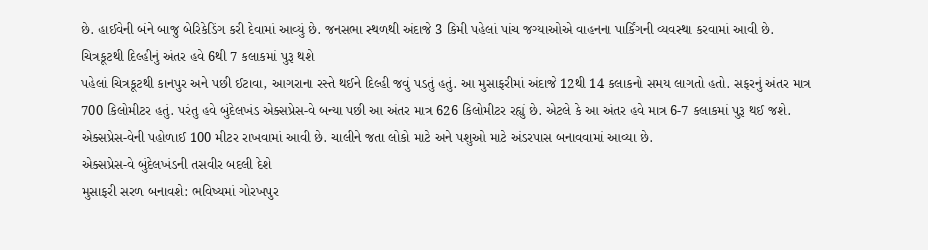છે. હાઈવેની બંને બાજુ બેરિકેડિંગ કરી દેવામાં આવ્યું છે. જનસભા સ્થળથી અંદાજે 3 કિમી પહેલાં પાંચ જગ્યાઓએ વાહનના પાર્કિંગની વ્યવસ્થા કરવામાં આવી છે.
ચિત્રકૂટથી દિલ્હીનું અંતર હવે 6થી 7 કલાકમાં પુરૂ થશે
પહેલાં ચિત્રકૂટથી કાનપુર અને પછી ઈટાવા, આગરાના રસ્તે થઈને દિલ્હી જવું પડતું હતું. આ મુસાફરીમાં અંદાજે 12થી 14 કલાકનો સમય લાગતો હતો. સફરનું અંતર માત્ર 700 કિલોમીટર હતું. પરંતુ હવે બુંદેલખંડ એક્સપ્રેસ-વે બન્યા પછી આ અંતર માત્ર 626 કિલોમીટર રહ્યું છે. એટલે કે આ અંતર હવે માત્ર 6-7 કલાકમાં પુરૂ થઈ જશે. એક્સપ્રેસ-વેની પહોળાઈ 100 મીટર રાખવામાં આવી છે. ચાલીને જતા લોકો માટે અને પશુઓ માટે અંડરપાસ બનાવવામાં આવ્યા છે.
એક્સપ્રેસ-વે બુંદેલખંડની તસવીર બદલી દેશે
મુસાફરી સરળ બનાવશે: ભવિષ્યમાં ગોરખપુર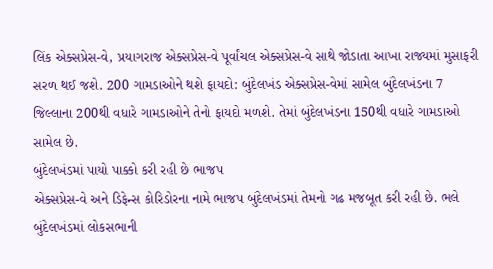લિંક એક્સપ્રેસ-વે, પ્રયાગરાજ એક્સપ્રેસ-વે પૂર્વાંચલ એક્સપ્રેસ-વે સાથે જોડાતા આખા રાજ્યમાં મુસાફરી સરળ થઈ જશે. 200 ગામડાઓને થશે ફાયદો: બુંદેલખંડ એક્સપ્રેસ-વેમાં સામેલ બુંદેલખંડના 7 જિલ્લાના 200થી વધારે ગામડાઓને તેનો ફાયદો મળશે. તેમાં બુંદેલખંડના 150થી વધારે ગામડાઓ સામેલ છે.
બુંદેલખંડમાં પાયો પાક્કો કરી રહી છે ભાજપ
એક્સપ્રેસ-વે અને ડિફેન્સ કોરિડોરના નામે ભાજપ બુંદેલખંડમાં તેમનો ગઢ મજબૂત કરી રહી છે. ભલે બુંદેલખંડમાં લોકસભાની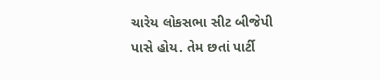ચારેય લોકસભા સીટ બીજેપી પાસે હોય. તેમ છતાં પાર્ટી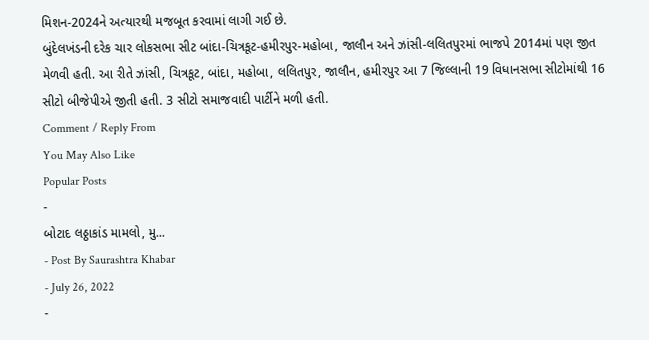મિશન-2024ને અત્યારથી મજબૂત કરવામાં લાગી ગઈ છે.
બુંદેલખંડની દરેક ચાર લોકસભા સીટ બાંદા-ચિત્રકૂટ-હમીરપુર-મહોબા, જાલૌન અને ઝાંસી-લલિતપુરમાં ભાજપે 2014માં પણ જીત મેળવી હતી. આ રીતે ઝાંસી, ચિત્રકૂટ, બાંદા, મહોબા, લલિતપુર, જાલૌન, હમીરપુર આ 7 જિલ્લાની 19 વિધાનસભા સીટોમાંથી 16 સીટો બીજેપીએ જીતી હતી. 3 સીટો સમાજવાદી પાર્ટીને મળી હતી.
Comment / Reply From
You May Also Like
Popular Posts
-
બોટાદ લઠ્ઠાકાંડ મામલો, મુ...
- Post By Saurashtra Khabar
- July 26, 2022
-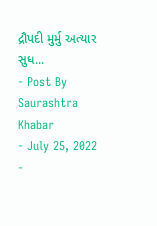દ્રૌપદી મુર્મુ અત્યાર સુધ...
- Post By Saurashtra Khabar
- July 25, 2022
-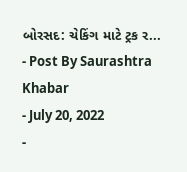બોરસદ: ચેકિંગ માટે ટ્રક ર...
- Post By Saurashtra Khabar
- July 20, 2022
-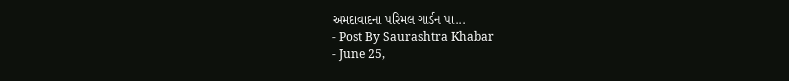અમદાવાદના પરિમલ ગાર્ડન પા...
- Post By Saurashtra Khabar
- June 25,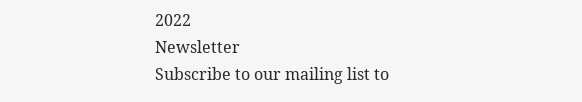2022
Newsletter
Subscribe to our mailing list to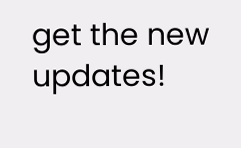get the new updates!